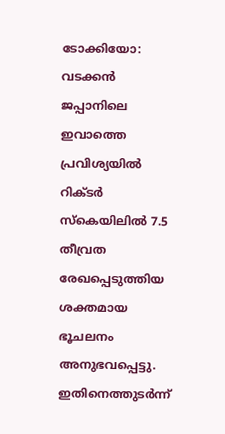ടോക്കിയോ: വടക്കൻ ജപ്പാനിലെ ഇവാത്തെ പ്രവിശ്യയിൽ റിക്ടർ സ്കെയിലിൽ 7.5 തീവ്രത രേഖപ്പെടുത്തിയ ശക്തമായ ഭൂചലനം അനുഭവപ്പെട്ടു. ഇതിനെത്തുടർന്ന്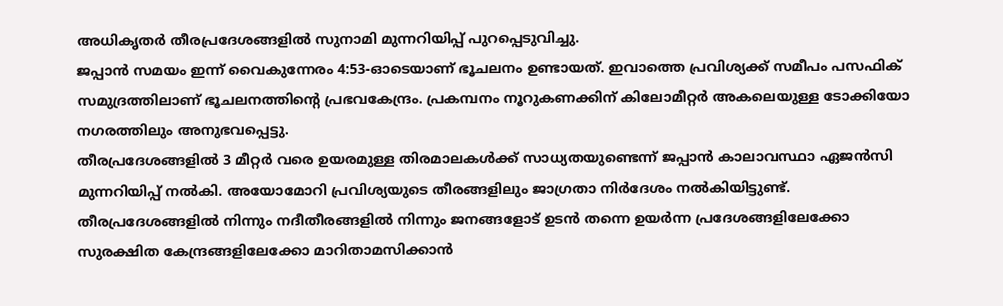അധികൃതർ തീരപ്രദേശങ്ങളിൽ സുനാമി മുന്നറിയിപ്പ് പുറപ്പെടുവിച്ചു.
ജപ്പാൻ സമയം ഇന്ന് വൈകുന്നേരം 4:53-ഓടെയാണ് ഭൂചലനം ഉണ്ടായത്. ഇവാത്തെ പ്രവിശ്യക്ക് സമീപം പസഫിക് സമുദ്രത്തിലാണ് ഭൂചലനത്തിന്റെ പ്രഭവകേന്ദ്രം. പ്രകമ്പനം നൂറുകണക്കിന് കിലോമീറ്റർ അകലെയുള്ള ടോക്കിയോ നഗരത്തിലും അനുഭവപ്പെട്ടു.
തീരപ്രദേശങ്ങളിൽ 3 മീറ്റർ വരെ ഉയരമുള്ള തിരമാലകൾക്ക് സാധ്യതയുണ്ടെന്ന് ജപ്പാൻ കാലാവസ്ഥാ ഏജൻസി മുന്നറിയിപ്പ് നൽകി. അയോമോറി പ്രവിശ്യയുടെ തീരങ്ങളിലും ജാഗ്രതാ നിർദേശം നൽകിയിട്ടുണ്ട്. തീരപ്രദേശങ്ങളിൽ നിന്നും നദീതീരങ്ങളിൽ നിന്നും ജനങ്ങളോട് ഉടൻ തന്നെ ഉയർന്ന പ്രദേശങ്ങളിലേക്കോ സുരക്ഷിത കേന്ദ്രങ്ങളിലേക്കോ മാറിതാമസിക്കാൻ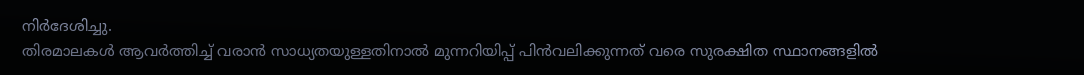നിർദേശിച്ചു.
തിരമാലകൾ ആവർത്തിച്ച് വരാൻ സാധ്യതയുള്ളതിനാൽ മുന്നറിയിപ്പ് പിൻവലിക്കുന്നത് വരെ സുരക്ഷിത സ്ഥാനങ്ങളിൽ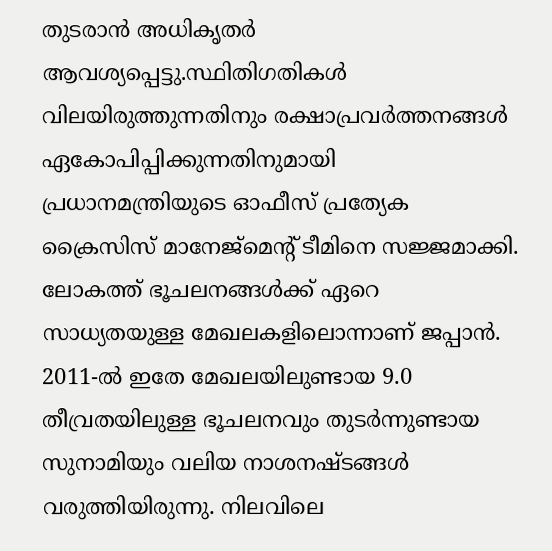തുടരാൻ അധികൃതർ ആവശ്യപ്പെട്ടു.സ്ഥിതിഗതികൾ വിലയിരുത്തുന്നതിനും രക്ഷാപ്രവർത്തനങ്ങൾ ഏകോപിപ്പിക്കുന്നതിനുമായി പ്രധാനമന്ത്രിയുടെ ഓഫീസ് പ്രത്യേക ക്രൈസിസ് മാനേജ്മെന്റ് ടീമിനെ സജ്ജമാക്കി.
ലോകത്ത് ഭൂചലനങ്ങൾക്ക് ഏറെ സാധ്യതയുള്ള മേഖലകളിലൊന്നാണ് ജപ്പാൻ. 2011-ൽ ഇതേ മേഖലയിലുണ്ടായ 9.0 തീവ്രതയിലുള്ള ഭൂചലനവും തുടർന്നുണ്ടായ സുനാമിയും വലിയ നാശനഷ്ടങ്ങൾ വരുത്തിയിരുന്നു. നിലവിലെ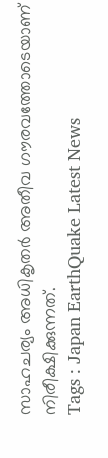സാഹചര്യം അധികൃതർ അതീവ ഗൗരവത്തോടെയാണ് നിരീക്ഷിക്കുന്നത്.
Tags : Japan EarthQuake Latest News